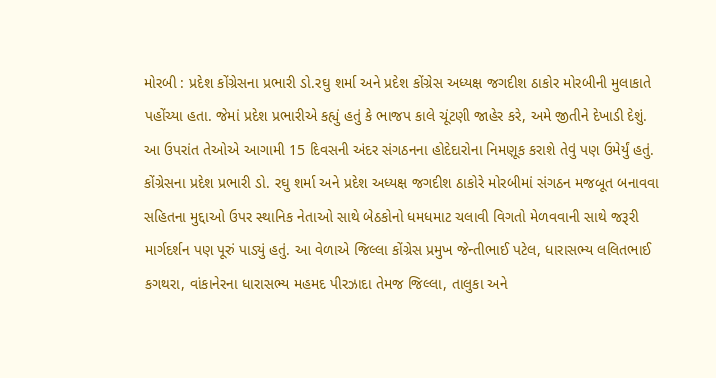મોરબી : પ્રદેશ કોંગ્રેસના પ્રભારી ડો.રઘુ શર્મા અને પ્રદેશ કોંગ્રેસ અધ્યક્ષ જગદીશ ઠાકોર મોરબીની મુલાકાતે પહોંચ્યા હતા. જેમાં પ્રદેશ પ્રભારીએ કહ્યું હતું કે ભાજપ કાલે ચૂંટણી જાહેર કરે, અમે જીતીને દેખાડી દેશું. આ ઉપરાંત તેઓએ આગામી 15 દિવસની અંદર સંગઠનના હોદેદારોના નિમણૂક કરાશે તેવું પણ ઉમેર્યું હતું.
કોંગ્રેસના પ્રદેશ પ્રભારી ડો. રઘુ શર્મા અને પ્રદેશ અધ્યક્ષ જગદીશ ઠાકોરે મોરબીમાં સંગઠન મજબૂત બનાવવા સહિતના મુદ્દાઓ ઉપર સ્થાનિક નેતાઓ સાથે બેઠકોનો ધમધમાટ ચલાવી વિગતો મેળવવાની સાથે જરૂરી માર્ગદર્શન પણ પૂરું પાડ્યું હતું. આ વેળાએ જિલ્લા કોંગ્રેસ પ્રમુખ જેન્તીભાઈ પટેલ, ધારાસભ્ય લલિતભાઈ કગથરા, વાંકાનેરના ધારાસભ્ય મહમદ પીરઝાદા તેમજ જિલ્લા, તાલુકા અને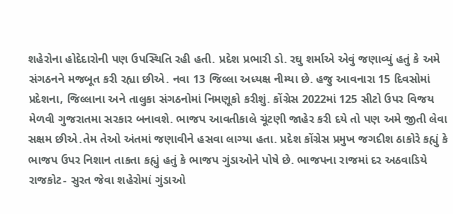શહેરોના હોદેદારોની પણ ઉપસ્થિતિ રહી હતી. પ્રદેશ પ્રભારી ડો. રઘુ શર્માએ એવું જણાવ્યું હતું કે અમે સંગઠનને મજબૂત કરી રહ્યા છીએ. નવા 13 જિલ્લા અધ્યક્ષ નીમ્યા છે. હજુ આવનારા 15 દિવસોમાં પ્રદેશના, જિલ્લાના અને તાલુકા સંગઠનોમાં નિમણૂકો કરીશું. કોંગ્રેસ 2022માં 125 સીટો ઉપર વિજય મેળવી ગુજરાતમા સરકાર બનાવશે. ભાજપ આવતીકાલે ચૂંટણી જાહેર કરી દયે તો પણ અમે જીતી લેવા સક્ષમ છીએ.તેમ તેઓ અંતમાં જણાવીને હસવા લાગ્યા હતા. પ્રદેશ કોંગ્રેસ પ્રમુખ જગદીશ ઠાકોરે કહ્યું કે ભાજપ ઉપર નિશાન તાકતા કહ્યું હતું કે ભાજપ ગુંડાઓને પોષે છે. ભાજપના રાજમાં દર અઠવાડિયે રાજકોટ- સુરત જેવા શહેરોમાં ગુંડાઓ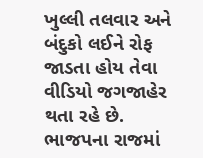ખુલ્લી તલવાર અને બંદુકો લઈને રોફ જાડતા હોય તેવા વીડિયો જગજાહેર થતા રહે છે. ભાજપના રાજમાં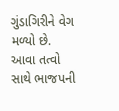ગુંડાગિરીને વેગ મળ્યો છે. આવા તત્વો સાથે ભાજપની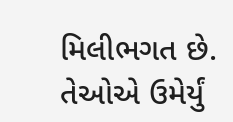મિલીભગત છે. તેઓએ ઉમેર્યું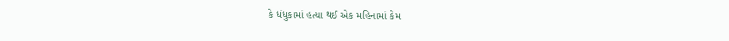કે ધંધુકામાં હત્યા થઈ એક મહિનામાં કેમ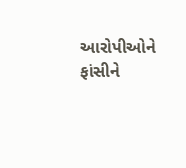આરોપીઓને ફાંસીને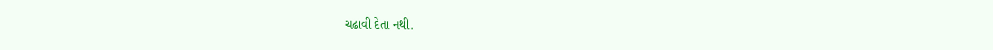ચઢાવી દેતા નથી.